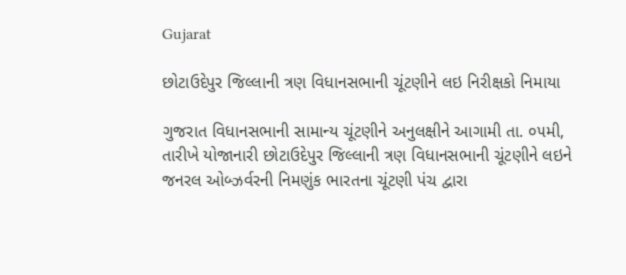Gujarat

છોટાઉદેપુર જિલ્લાની ત્રણ વિધાનસભાની ચૂંટણીને લઇ નિરીક્ષકો નિમાયા

ગુજરાત વિધાનસભાની સામાન્ય ચૂંટણીને અનુલક્ષીને આગામી તા. ૦૫મી, તારીખે યોજાનારી છોટાઉદેપુર જિલ્લાની ત્રણ વિધાનસભાની ચૂંટણીને લઇને જનરલ ઓબ્ઝર્વરની નિમણુંક ભારતના ચૂંટણી પંચ દ્વારા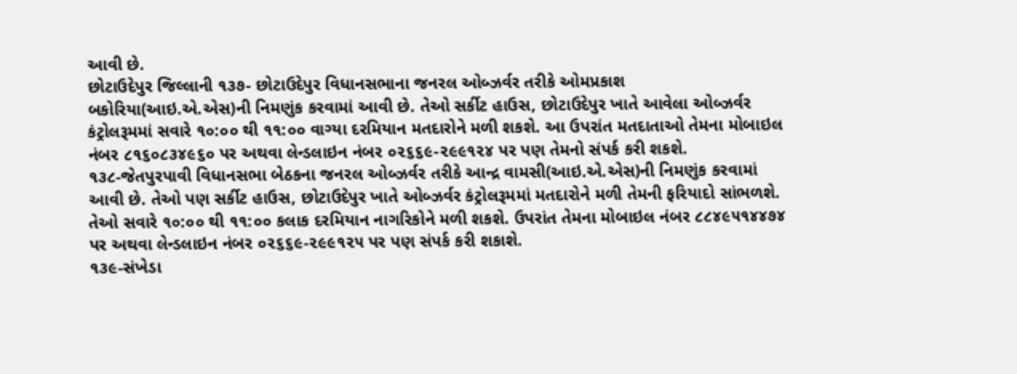આવી છે.
છોટાઉદેપુર જિલ્લાની ૧૩૭- છોટાઉદેપુર વિધાનસભાના જનરલ ઓબ્ઝર્વર તરીકે ઓમપ્રકાશ બકોરિયા(આઇ.એ.એસ)ની નિમણુંક કરવામાં આવી છે. તેઓ સર્કીટ હાઉસ, છોટાઉદેપુર ખાતે આવેલા ઓબ્ઝર્વર કંટ્રોલરૂમમાં સવારે ૧૦:૦૦ થી ૧૧:૦૦ વાગ્યા દરમિયાન મતદારોને મળી શકશે. આ ઉપરાંત મતદાતાઓ તેમના મોબાઇલ નંબર ૮૧૬૦૮૩૪૯૬૦ પર અથવા લેન્ડલાઇન નંબર ૦૨૬૬૯-૨૯૯૧૨૪ પર પણ તેમનો સંપર્ક કરી શકશે.
૧૩૮-જેતપુરપાવી વિધાનસભા બેઠકના જનરલ ઓબ્ઝર્વર તરીકે આન્દ્ર વામસી(આઇ.એ.એસ)ની નિમણુંક કરવામાં આવી છે. તેઓ પણ સર્કીટ હાઉસ, છોટાઉદેપુર ખાતે ઓબ્ઝર્વર કંટ્રોલરૂમમાં મતદારોને મળી તેમની ફરિયાદો સાંભળશે. તેઓ સવારે ૧૦:૦૦ થી ૧૧:૦૦ કલાક દરમિયાન નાગરિકોને મળી શકશે. ઉપરાંત તેમના મોબાઇલ નંબર ૮૮૪૯૫૧૪૪૭૪ પર અથવા લેન્ડલાઇન નંબર ૦૨૬૬૯-૨૯૯૧૨૫ પર પણ સંપર્ક કરી શકાશે.
૧૩૯-સંખેડા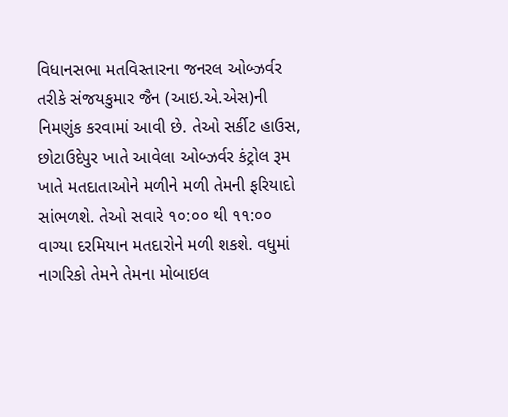વિધાનસભા મતવિસ્તારના જનરલ ઓબ્ઝર્વર તરીકે સંજયકુમાર જૈન (આઇ.એ.એસ)ની નિમણુંક કરવામાં આવી છે. તેઓ સર્કીટ હાઉસ, છોટાઉદેપુર ખાતે આવેલા ઓબ્ઝર્વર કંટ્રોલ રૂમ ખાતે મતદાતાઓને મળીને મળી તેમની ફરિયાદો સાંભળશે. તેઓ સવારે ૧૦:૦૦ થી ૧૧:૦૦ વાગ્યા દરમિયાન મતદારોને મળી શકશે. વધુમાં નાગરિકો તેમને તેમના મોબાઇલ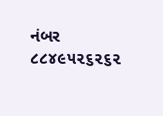નંબર ૮૮૪૯૫૨૬૨૬૨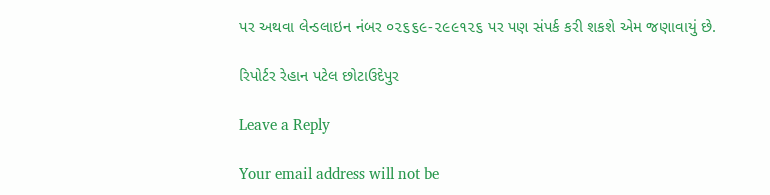પર અથવા લેન્ડલાઇન નંબર ૦૨૬૬૯-૨૯૯૧૨૬ પર પણ સંપર્ક કરી શકશે એમ જણાવાયું છે.

રિપોર્ટર રેહાન પટેલ છોટાઉદેપુર

Leave a Reply

Your email address will not be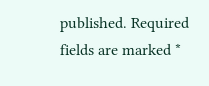published. Required fields are marked *